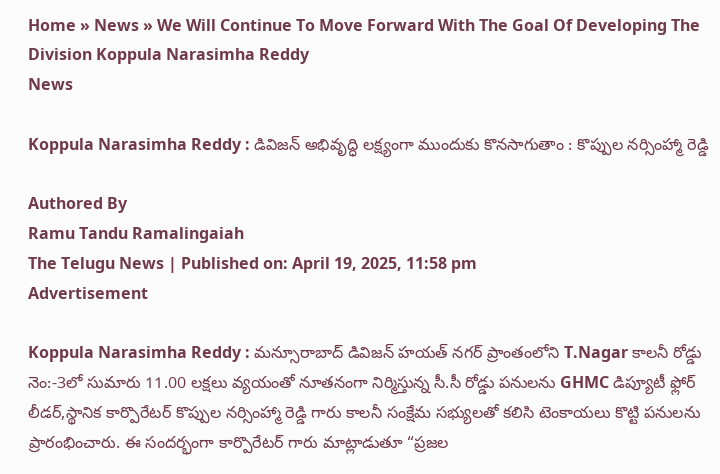Home » News » We Will Continue To Move Forward With The Goal Of Developing The Division Koppula Narasimha Reddy
News

Koppula Narasimha Reddy : డివిజన్ అభివృద్ధి లక్ష్యంగా ముందుకు కొనసాగుతాం : కొప్పుల నర్సింహ్మా రెడ్డి

Authored By
Ramu Tandu Ramalingaiah
The Telugu News | Published on: April 19, 2025, 11:58 pm
Advertisement

Koppula Narasimha Reddy : మన్సూరాబాద్ డివిజన్ హయత్ నగర్ ప్రాంతంలోని T.Nagar కాలనీ రోడ్డు నెం:-3లో సుమారు 11.00 లక్షలు వ్యయంతో నూతనంగా నిర్మిస్తున్న సీ.సీ రోడ్డు పనులను GHMC డిప్యూటీ ఫ్లోర్ లీడర్,స్థానిక కార్పొరేటర్ కొప్పుల నర్సింహ్మా రెడ్డి గారు కాలనీ సంక్షేమ సభ్యులతో కలిసి టెంకాయలు కొట్టి పనులను ప్రారంభించారు. ఈ సందర్భంగా కార్పొరేటర్ గారు మాట్లాడుతూ “ప్రజల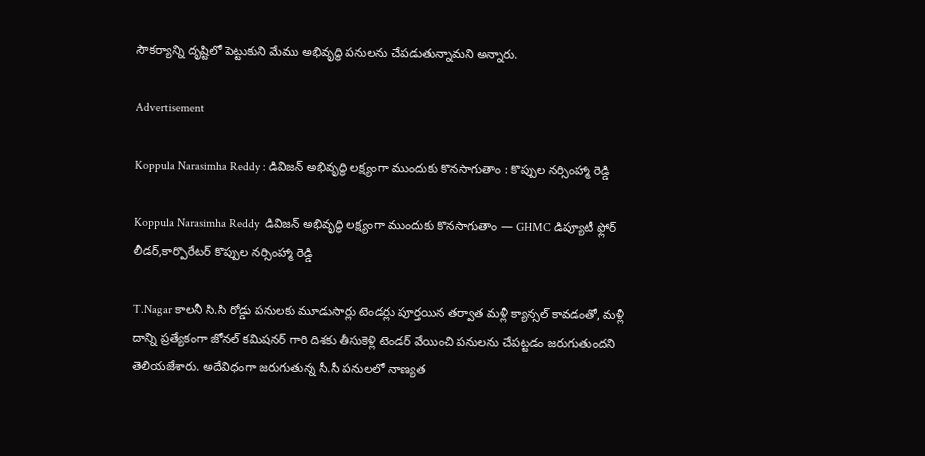సౌకర్యాన్ని దృష్టిలో పెట్టుకుని మేము అభివృద్ధి పనులను చేపడుతున్నామని అన్నారు.

Advertisement

Koppula Narasimha Reddy : డివిజన్ అభివృద్ధి లక్ష్యంగా ముందుకు కొనసాగుతాం : కొప్పుల నర్సింహ్మా రెడ్డి

Koppula Narasimha Reddy  డివిజన్ అభివృద్ధి లక్ష్యంగా ముందుకు కొనసాగుతాం — GHMC డిప్యూటీ ఫ్లోర్ లీడర్,కార్పొరేటర్ కొప్పుల నర్సింహ్మా రెడ్డి

T.Nagar కాలనీ సి.సి రోడ్డు పనులకు మూడుసార్లు టెండర్లు పూర్తయిన తర్వాత మళ్లీ క్యాన్సల్ కావడంతో, మళ్లీ దాన్ని ప్రత్యేకంగా జోనల్ కమిషనర్ గారి దిశకు తీసుకెళ్లి టెండర్ వేయించి పనులను చేపట్టడం జరుగుతుందని తెలియజేశారు. అదేవిధంగా జరుగుతున్న సీ.సీ పనులలో నాణ్యత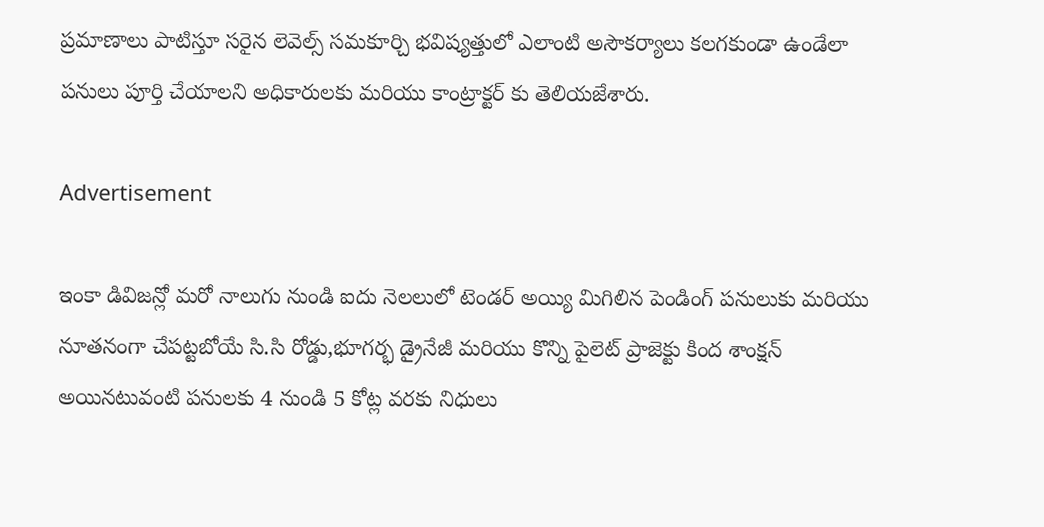ప్రమాణాలు పాటిస్తూ సరైన లెవెల్స్ సమకూర్చి భవిష్యత్తులో ఎలాంటి అసౌకర్యాలు కలగకుండా ఉండేలా పనులు పూర్తి చేయాలని అధికారులకు మరియు కాంట్రాక్టర్ కు తెలియజేశారు.

Advertisement

ఇంకా డివిజన్లో మరో నాలుగు నుండి ఐదు నెలలులో టెండర్ అయ్యి మిగిలిన పెండింగ్ పనులుకు మరియు నూతనంగా చేపట్టబోయే సి.సి రోడ్డు,భూగర్భ డ్రైనేజీ మరియు కొన్ని పైలెట్ ప్రాజెక్టు కింద శాంక్షన్ అయినటువంటి పనులకు 4 నుండి 5 కోట్ల వరకు నిధులు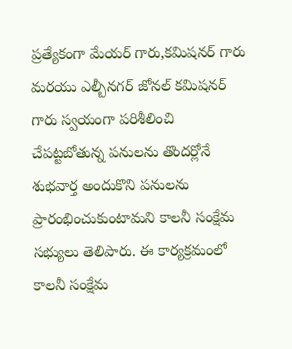ప్రత్యేకంగా మేయర్ గారు,కమిషనర్ గారు మరయు ఎల్బీనగర్ జోనల్ కమిషనర్ గారు స్వయంగా పరిశీలించి చేపట్టబోతున్న పనులను తొందర్లోనే శుభవార్త అందుకొని పనులను ప్రారంభించుకుంటామని కాలనీ సంక్షేమ సభ్యులు తెలిపారు. ఈ కార్యక్రమంలో కాలనీ సంక్షేమ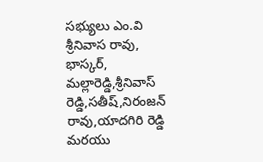సభ్యులు ఎం.వి శ్రీనివాస రావు, భాస్కర్, మల్లారెడ్డి,శ్రీనివాస్ రెడ్డి,సతీష్,నిరంజన్ రావు,యాదగిరి రెడ్డి మరయు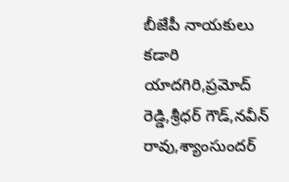బీజేపీ నాయకులు కడారి యాదగిరి,ప్రమోద్ రెడ్డి,శ్రీధర్ గౌడ్,నవీన్ రావు,శ్యాంసుందర్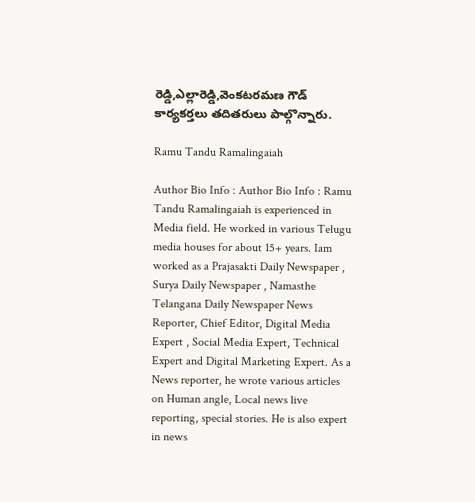రెడ్డి,ఎల్లారెడ్డి,వెంకటరమణ గౌడ్ కార్యకర్తలు తదితరులు పాల్గొన్నారు.

Ramu Tandu Ramalingaiah

Author Bio Info : Author Bio Info : Ramu Tandu Ramalingaiah is experienced in Media field. He worked in various Telugu media houses for about 15+ years. Iam worked as a Prajasakti Daily Newspaper , Surya Daily Newspaper , Namasthe Telangana Daily Newspaper News Reporter, Chief Editor, Digital Media Expert , Social Media Expert, Technical Expert and Digital Marketing Expert. As a News reporter, he wrote various articles on Human angle, Local news live reporting, special stories. He is also expert in news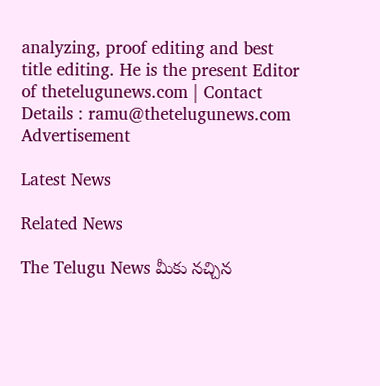analyzing, proof editing and best title editing. He is the present Editor of thetelugunews.com | Contact Details : ramu@thetelugunews.com
Advertisement

Latest News

Related News

The Telugu News మీకు నచ్చిన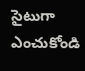సైటుగా ఎంచుకోండి